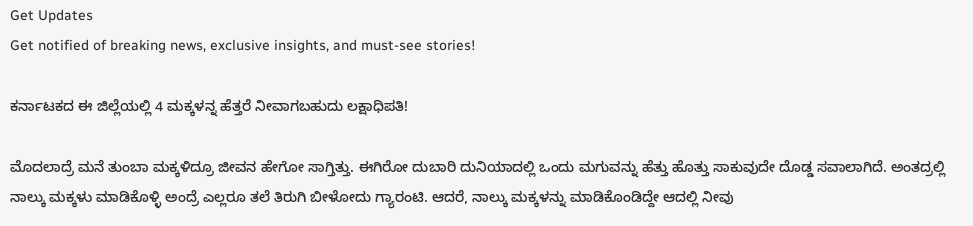Get Updates
Get notified of breaking news, exclusive insights, and must-see stories!

ಕರ್ನಾಟಕದ ಈ ಜಿಲ್ಲೆಯಲ್ಲಿ 4 ಮಕ್ಕಳನ್ನ ಹೆತ್ತರೆ ನೀವಾಗಬಹುದು ಲಕ್ಷಾಧಿಪತಿ!

ಮೊದಲಾದ್ರೆ ಮನೆ ತುಂಬಾ ಮಕ್ಕಳಿದ್ರೂ ಜೀವನ ಹೇಗೋ ಸಾಗ್ತಿತ್ತು. ಈಗಿರೋ ದುಬಾರಿ ದುನಿಯಾದಲ್ಲಿ ಒಂದು ಮಗುವನ್ನು ಹೆತ್ತು ಹೊತ್ತು ಸಾಕುವುದೇ ದೊಡ್ಡ ಸವಾಲಾಗಿದೆ. ಅಂತದ್ರಲ್ಲಿ ನಾಲ್ಕು ಮಕ್ಕಳು ಮಾಡಿಕೊಳ್ಳಿ ಅಂದ್ರೆ ಎಲ್ಲರೂ ತಲೆ ತಿರುಗಿ ಬೀಳೋದು ಗ್ಯಾರಂಟಿ. ಆದರೆ, ನಾಲ್ಕು ಮಕ್ಕಳನ್ನು ಮಾಡಿಕೊಂಡಿದ್ದೇ ಆದಲ್ಲಿ ನೀವು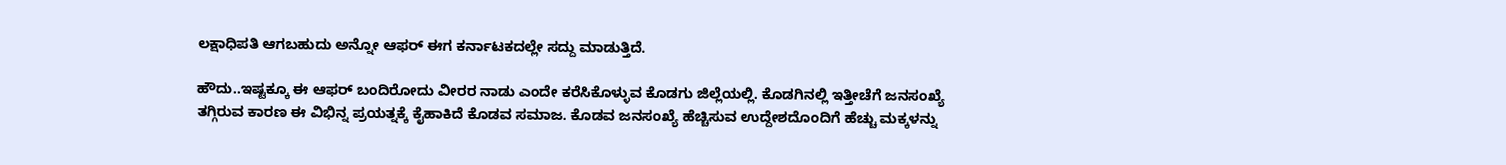ಲಕ್ಷಾಧಿಪತಿ ಆಗಬಹುದು ಅನ್ನೋ ಆಫರ್‌ ಈಗ ಕರ್ನಾಟಕದಲ್ಲೇ ಸದ್ದು ಮಾಡುತ್ತಿದೆ.

ಹೌದು..ಇಷ್ಟಕ್ಕೂ ಈ ಆಫರ್‌ ಬಂದಿರೋದು ವೀರರ ನಾಡು ಎಂದೇ ಕರೆಸಿಕೊಳ್ಳುವ ಕೊಡಗು ಜಿಲ್ಲೆಯಲ್ಲಿ. ಕೊಡಗಿನಲ್ಲಿ ಇತ್ತೀಚೆಗೆ ಜನಸಂಖ್ಯೆ ತಗ್ಗಿರುವ ಕಾರಣ ಈ ವಿಭಿನ್ನ ಪ್ರಯತ್ನಕ್ಕೆ ಕೈಹಾಕಿದೆ ಕೊಡವ ಸಮಾಜ. ಕೊಡವ ಜನಸಂಖ್ಯೆ ಹೆಚ್ಚಿಸುವ ಉದ್ದೇಶದೊಂದಿಗೆ ಹೆಚ್ಚು ಮಕ್ಕಳನ್ನು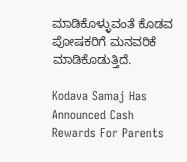ಮಾಡಿಕೊಳ್ಳುವಂತೆ ಕೊಡವ ಪೋಷಕರಿಗೆ ಮನವರಿಕೆ ಮಾಡಿಕೊಡುತ್ತಿದೆ.

Kodava Samaj Has Announced Cash Rewards For Parents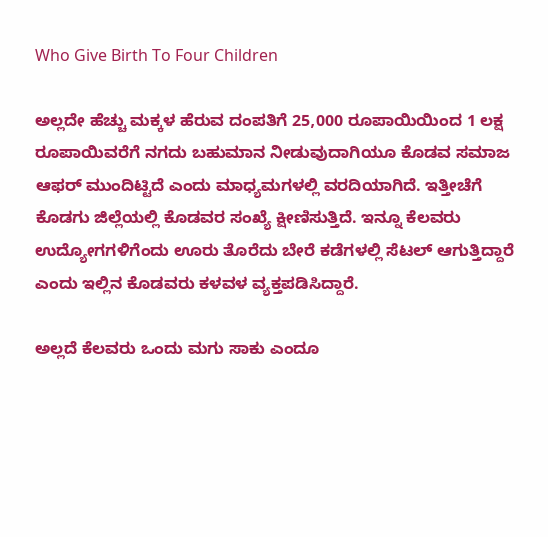Who Give Birth To Four Children

ಅಲ್ಲದೇ ಹೆಚ್ಚು ಮಕ್ಕಳ ಹೆರುವ ದಂಪತಿಗೆ 25,000 ರೂಪಾಯಿಯಿಂದ 1 ಲಕ್ಷ ರೂಪಾಯಿವರೆಗೆ ನಗದು ಬಹುಮಾನ ನೀಡುವುದಾಗಿಯೂ ಕೊಡವ ಸಮಾಜ ಆಫರ್‌ ಮುಂದಿಟ್ಟಿದೆ ಎಂದು ಮಾಧ್ಯಮಗಳಲ್ಲಿ ವರದಿಯಾಗಿದೆ. ಇತ್ತೀಚೆಗೆ ಕೊಡಗು ಜಿಲ್ಲೆಯಲ್ಲಿ ಕೊಡವರ ಸಂಖ್ಯೆ ಕ್ಷೀಣಿಸುತ್ತಿದೆ. ಇನ್ನೂ ಕೆಲವರು ಉದ್ಯೋಗಗಳಿಗೆಂದು ಊರು ತೊರೆದು ಬೇರೆ ಕಡೆಗಳಲ್ಲಿ ಸೆಟಲ್‌ ಆಗುತ್ತಿದ್ದಾರೆ ಎಂದು ಇಲ್ಲಿನ ಕೊಡವರು ಕಳವಳ ವ್ಯಕ್ತಪಡಿಸಿದ್ದಾರೆ.

ಅಲ್ಲದೆ ಕೆಲವರು ಒಂದು ಮಗು ಸಾಕು ಎಂದೂ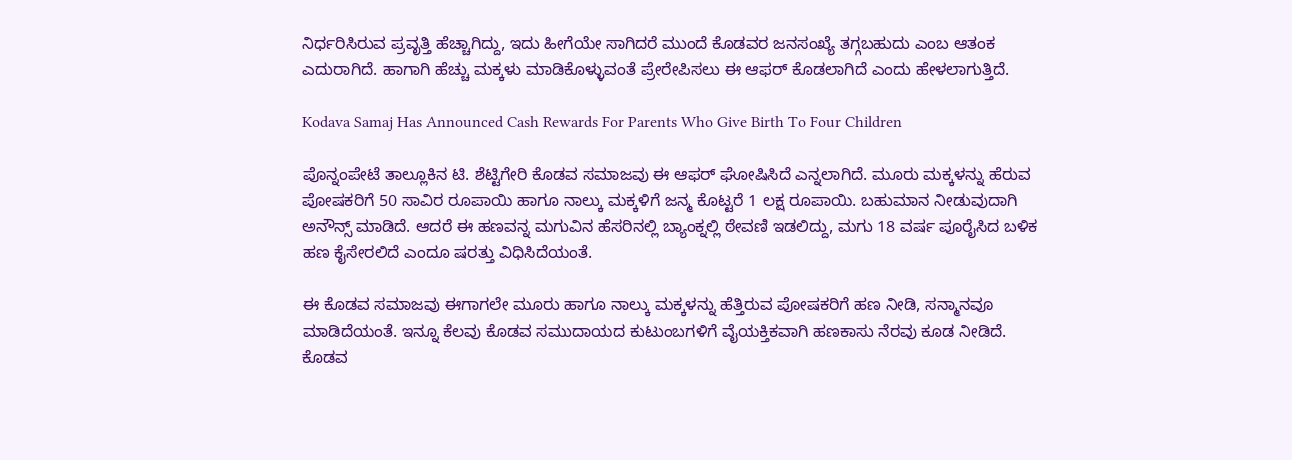ನಿರ್ಧರಿಸಿರುವ ಪ್ರವೃತ್ತಿ ಹೆಚ್ಚಾಗಿದ್ದು, ಇದು ಹೀಗೆಯೇ ಸಾಗಿದರೆ ಮುಂದೆ ಕೊಡವರ ಜನಸಂಖ್ಯೆ ತಗ್ಗಬಹುದು ಎಂಬ ಆತಂಕ ಎದುರಾಗಿದೆ. ಹಾಗಾಗಿ ಹೆಚ್ಚು ಮಕ್ಕಳು ಮಾಡಿಕೊಳ್ಳುವಂತೆ ಪ್ರೇರೇಪಿಸಲು ಈ ಆಫರ್‌ ಕೊಡಲಾಗಿದೆ ಎಂದು ಹೇಳಲಾಗುತ್ತಿದೆ.

Kodava Samaj Has Announced Cash Rewards For Parents Who Give Birth To Four Children

ಪೊನ್ನಂಪೇಟೆ ತಾಲ್ಲೂಕಿನ ಟಿ. ಶೆಟ್ಟಿಗೇರಿ ಕೊಡವ ಸಮಾಜವು ಈ ಆಫರ್‌ ಘೋಷಿಸಿದೆ ಎನ್ನಲಾಗಿದೆ. ಮೂರು ಮಕ್ಕಳನ್ನು ಹೆರುವ ಪೋಷಕರಿಗೆ 50 ಸಾವಿರ ರೂಪಾಯಿ ಹಾಗೂ ನಾಲ್ಕು ಮಕ್ಕಳಿಗೆ ಜನ್ಮ ಕೊಟ್ಟರೆ 1 ಲಕ್ಷ ರೂಪಾಯಿ. ಬಹುಮಾನ ನೀಡುವುದಾಗಿ ಅನೌನ್ಸ್‌ ಮಾಡಿದೆ. ಆದರೆ ಈ ಹಣವನ್ನ ಮಗುವಿನ ಹೆಸರಿನಲ್ಲಿ ಬ್ಯಾಂಕ್ನಲ್ಲಿ ಠೇವಣಿ ಇಡಲಿದ್ದು, ಮಗು 18 ವರ್ಷ ಪೂರೈಸಿದ ಬಳಿಕ ಹಣ ಕೈಸೇರಲಿದೆ ಎಂದೂ ಷರತ್ತು ವಿಧಿಸಿದೆಯಂತೆ.

ಈ ಕೊಡವ ಸಮಾಜವು ಈಗಾಗಲೇ ಮೂರು ಹಾಗೂ ನಾಲ್ಕು ಮಕ್ಕಳನ್ನು ಹೆತ್ತಿರುವ ಪೋಷಕರಿಗೆ ಹಣ ನೀಡಿ, ಸನ್ಮಾನವೂ ಮಾಡಿದೆಯಂತೆ. ಇನ್ನೂ ಕೆಲವು ಕೊಡವ ಸಮುದಾಯದ ಕುಟುಂಬಗಳಿಗೆ ವೈಯಕ್ತಿಕವಾಗಿ ಹಣಕಾಸು ನೆರವು ಕೂಡ ನೀಡಿದೆ. ಕೊಡವ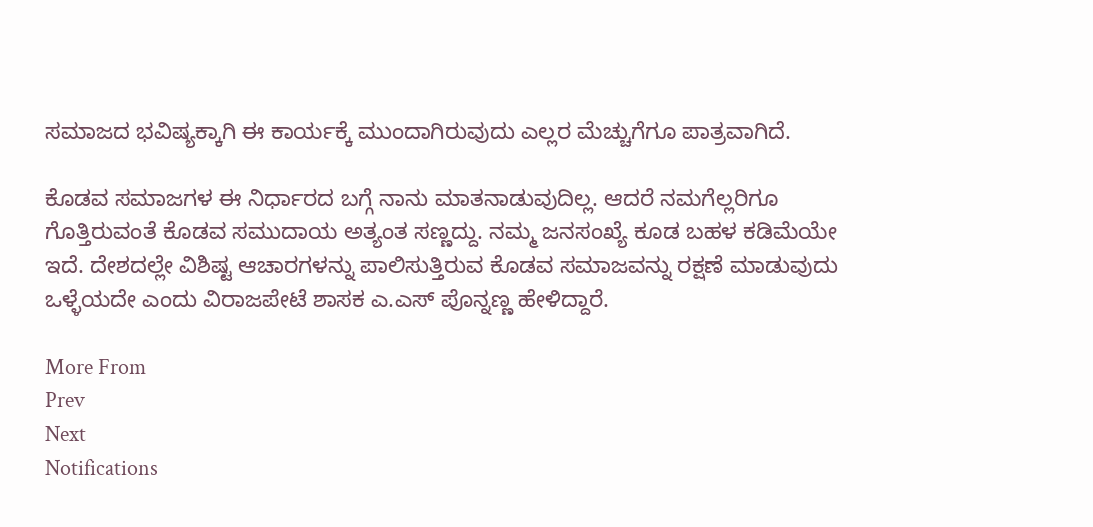ಸಮಾಜದ ಭವಿಷ್ಯಕ್ಕಾಗಿ ಈ ಕಾರ್ಯಕ್ಕೆ ಮುಂದಾಗಿರುವುದು ಎಲ್ಲರ ಮೆಚ್ಚುಗೆಗೂ ಪಾತ್ರವಾಗಿದೆ.

ಕೊಡವ ಸಮಾಜಗಳ ಈ ನಿರ್ಧಾರದ ಬಗ್ಗೆ ನಾನು ಮಾತನಾಡುವುದಿಲ್ಲ. ಆದರೆ ನಮಗೆಲ್ಲರಿಗೂ ಗೊತ್ತಿರುವಂತೆ ಕೊಡವ ಸಮುದಾಯ ಅತ್ಯಂತ ಸಣ್ಣದ್ದು. ನಮ್ಮ ಜನಸಂಖ್ಯೆ ಕೂಡ ಬಹಳ ಕಡಿಮೆಯೇ ಇದೆ. ದೇಶದಲ್ಲೇ ವಿಶಿಷ್ಟ ಆಚಾರಗಳನ್ನು ಪಾಲಿಸುತ್ತಿರುವ ಕೊಡವ ಸಮಾಜವನ್ನು ರಕ್ಷಣೆ ಮಾಡುವುದು ಒಳ್ಳೆಯದೇ ಎಂದು ವಿರಾಜಪೇಟೆ ಶಾಸಕ ಎ.ಎಸ್ ಪೊನ್ನಣ್ಣ ಹೇಳಿದ್ದಾರೆ.

More From
Prev
Next
Notifications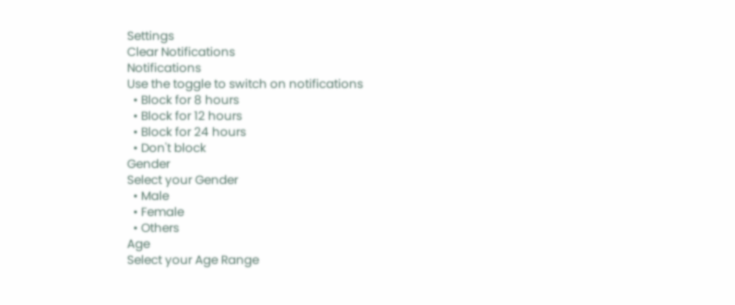Settings
Clear Notifications
Notifications
Use the toggle to switch on notifications
  • Block for 8 hours
  • Block for 12 hours
  • Block for 24 hours
  • Don't block
Gender
Select your Gender
  • Male
  • Female
  • Others
Age
Select your Age Range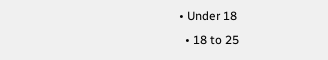• Under 18
  • 18 to 25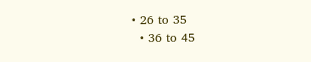• 26 to 35
  • 36 to 45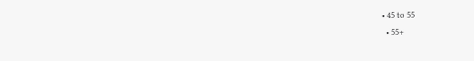• 45 to 55
  • 55+